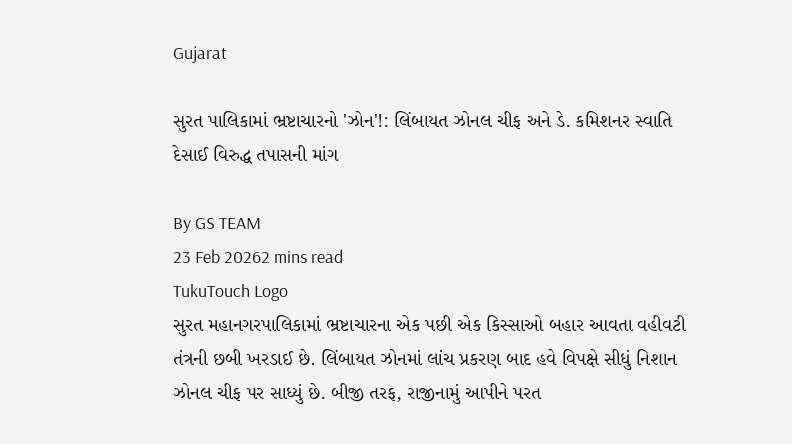Gujarat

સુરત પાલિકામાં ભ્રષ્ટાચારનો 'ઝોન'!: લિંબાયત ઝોનલ ચીફ અને ડે. કમિશનર સ્વાતિ દેસાઈ વિરુદ્ધ તપાસની માંગ

By GS TEAM
23 Feb 20262 mins read
TukuTouch Logo
સુરત મહાનગરપાલિકામાં ભ્રષ્ટાચારના એક પછી એક કિસ્સાઓ બહાર આવતા વહીવટી તંત્રની છબી ખરડાઈ છે. લિંબાયત ઝોનમાં લાંચ પ્રકરણ બાદ હવે વિપક્ષે સીધું નિશાન ઝોનલ ચીફ પર સાધ્યું છે. બીજી તરફ, રાજીનામું આપીને પરત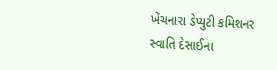ખેંચનારા ડેપ્યુટી કમિશનર સ્વાતિ દેસાઈના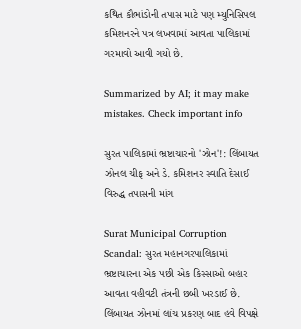કથિત કૌભાંડોની તપાસ માટે પણ મ્યુનિસિપલ કમિશનરને પત્ર લખવામાં આવતા પાલિકામાં ગરમાવો આવી ગયો છે.

Summarized by AI; it may make mistakes. Check important info

સુરત પાલિકામાં ભ્રષ્ટાચારનો 'ઝોન'!: લિંબાયત ઝોનલ ચીફ અને ડે. કમિશનર સ્વાતિ દેસાઈ વિરુદ્ધ તપાસની માંગ

Surat Municipal Corruption Scandal: સુરત મહાનગરપાલિકામાં ભ્રષ્ટાચારના એક પછી એક કિસ્સાઓ બહાર આવતા વહીવટી તંત્રની છબી ખરડાઈ છે. લિંબાયત ઝોનમાં લાંચ પ્રકરણ બાદ હવે વિપક્ષે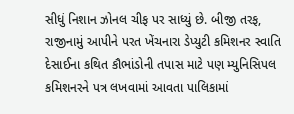સીધું નિશાન ઝોનલ ચીફ પર સાધ્યું છે. બીજી તરફ, રાજીનામું આપીને પરત ખેંચનારા ડેપ્યુટી કમિશનર સ્વાતિ દેસાઈના કથિત કૌભાંડોની તપાસ માટે પણ મ્યુનિસિપલ કમિશનરને પત્ર લખવામાં આવતા પાલિકામાં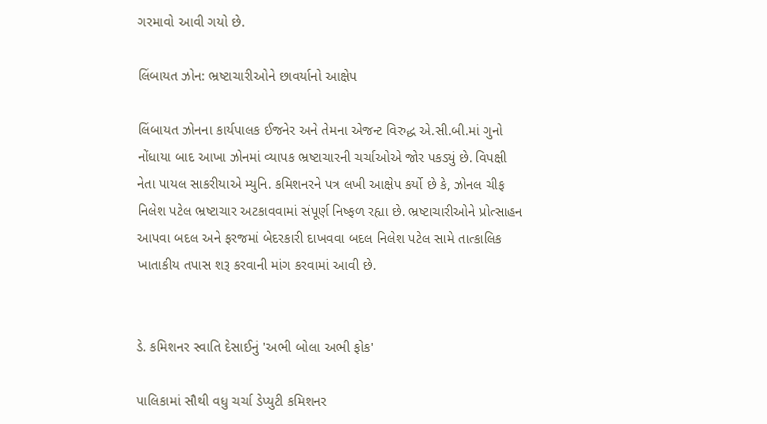ગરમાવો આવી ગયો છે.

લિંબાયત ઝોન: ભ્રષ્ટાચારીઓને છાવર્યાનો આક્ષેપ

લિંબાયત ઝોનના કાર્યપાલક ઈજનેર અને તેમના એજન્ટ વિરુદ્ધ એ.સી.બી.માં ગુનો નોંધાયા બાદ આખા ઝોનમાં વ્યાપક ભ્રષ્ટાચારની ચર્ચાઓએ જોર પકડ્યું છે. વિપક્ષી નેતા પાયલ સાકરીયાએ મ્યુનિ. કમિશનરને પત્ર લખી આક્ષેપ કર્યો છે કે, ઝોનલ ચીફ નિલેશ પટેલ ભ્રષ્ટાચાર અટકાવવામાં સંપૂર્ણ નિષ્ફળ રહ્યા છે. ભ્રષ્ટાચારીઓને પ્રોત્સાહન આપવા બદલ અને ફરજમાં બેદરકારી દાખવવા બદલ નિલેશ પટેલ સામે તાત્કાલિક ખાતાકીય તપાસ શરૂ કરવાની માંગ કરવામાં આવી છે.


ડે. કમિશનર સ્વાતિ દેસાઈનું 'અભી બોલા અભી ફોક'

પાલિકામાં સૌથી વધુ ચર્ચા ડેપ્યુટી કમિશનર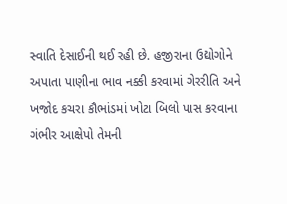સ્વાતિ દેસાઈની થઈ રહી છે. હજીરાના ઉદ્યોગોને અપાતા પાણીના ભાવ નક્કી કરવામાં ગેરરીતિ અને ખજોદ કચરા કૌભાંડમાં ખોટા બિલો પાસ કરવાના ગંભીર આક્ષેપો તેમની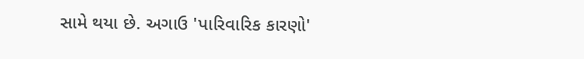સામે થયા છે. અગાઉ 'પારિવારિક કારણો'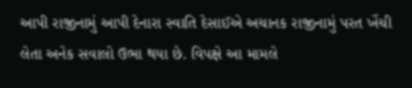આપી રાજીનામું આપી દેનારા સ્વાતિ દેસાઈએ અચાનક રાજીનામું પરત ખેંચી લેતા અનેક સવાલો ઉભા થયા છે. વિપક્ષે આ મામલે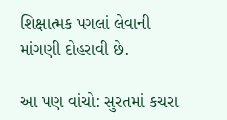શિક્ષાત્મક પગલાં લેવાની માંગણી દોહરાવી છે.

આ પણ વાંચો: સુરતમાં કચરા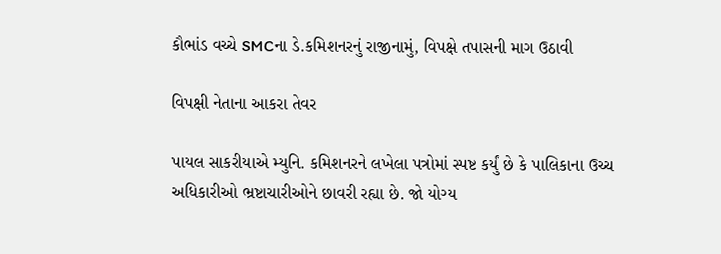કૌભાંડ વચ્ચે SMCના ડે.કમિશનરનું રાજીનામું, વિપક્ષે તપાસની માગ ઉઠાવી

વિપક્ષી નેતાના આકરા તેવર

પાયલ સાકરીયાએ મ્યુનિ. કમિશનરને લખેલા પત્રોમાં સ્પષ્ટ કર્યું છે કે પાલિકાના ઉચ્ચ અધિકારીઓ ભ્રષ્ટાચારીઓને છાવરી રહ્યા છે. જો યોગ્ય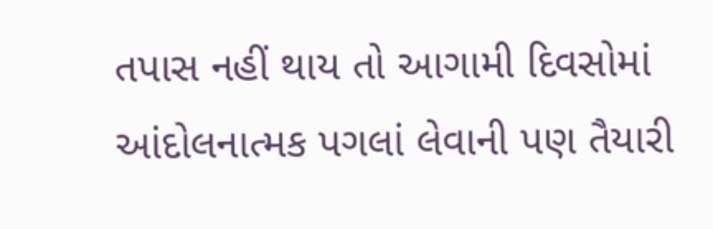તપાસ નહીં થાય તો આગામી દિવસોમાં આંદોલનાત્મક પગલાં લેવાની પણ તૈયારી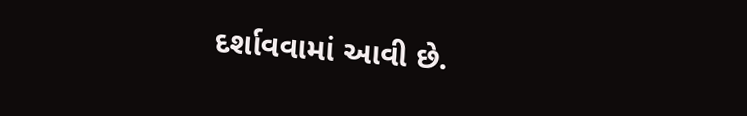દર્શાવવામાં આવી છે.